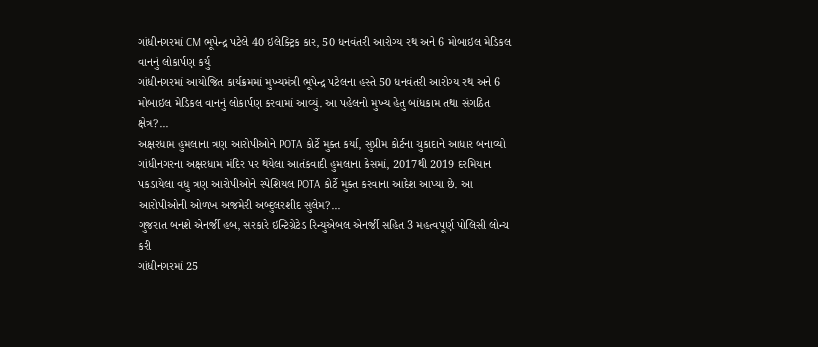ગાંધીનગરમાં CM ભૂપેન્દ્ર પટેલે 40 ઇલેક્ટ્રિક કાર, 50 ધનવંતરી આરોગ્ય રથ અને 6 મોબાઇલ મેડિકલ વાનનું લોકાર્પણ કર્યુ
ગાંધીનગરમાં આયોજિત કાર્યક્રમમાં મુખ્યમંત્રી ભૂપેન્દ્ર પટેલના હસ્તે 50 ધનવંતરી આરોગ્ય રથ અને 6 મોબાઇલ મેડિકલ વાનનું લોકાર્પણ કરવામાં આવ્યું. આ પહેલનો મુખ્ય હેતુ બાંધકામ તથા સંગઠિત ક્ષેત્ર?...
અક્ષરધામ હુમલાના ત્રણ આરોપીઓને POTA કોર્ટે મુક્ત કર્યા, સુપ્રીમ કોર્ટના ચુકાદાને આધાર બનાવ્યો
ગાંધીનગરના અક્ષરધામ મંદિર પર થયેલા આતંકવાદી હુમલાના કેસમાં, 2017થી 2019 દરમિયાન પકડાયેલા વધુ ત્રણ આરોપીઓને સ્પેશિયલ POTA કોર્ટે મુક્ત કરવાના આદેશ આપ્યા છે. આ આરોપીઓની ઓળખ અજમેરી અબ્દુલરશીદ સુલેમ?...
ગુજરાત બનશે એનર્જી હબ, સરકારે ઇન્ટિગ્રેટેડ રિન્યુએબલ એનર્જી સહિત 3 મહત્વપૂર્ણ પોલિસી લોન્ચ કરી
ગાંધીનગરમાં 25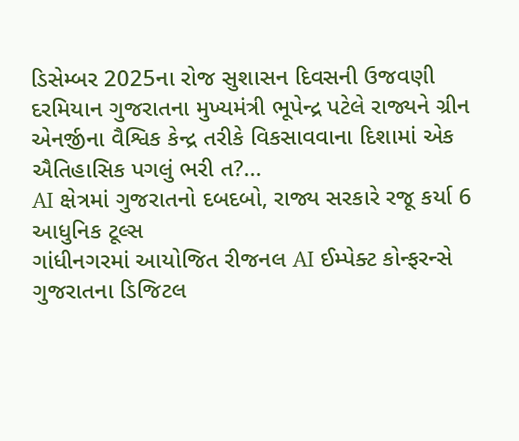ડિસેમ્બર 2025ના રોજ સુશાસન દિવસની ઉજવણી દરમિયાન ગુજરાતના મુખ્યમંત્રી ભૂપેન્દ્ર પટેલે રાજ્યને ગ્રીન એનર્જીના વૈશ્વિક કેન્દ્ર તરીકે વિકસાવવાના દિશામાં એક ઐતિહાસિક પગલું ભરી ત?...
AI ક્ષેત્રમાં ગુજરાતનો દબદબો, રાજ્ય સરકારે રજૂ કર્યા 6 આધુનિક ટૂલ્સ
ગાંધીનગરમાં આયોજિત રીજનલ AI ઈમ્પેક્ટ કોન્ફરન્સે ગુજરાતના ડિજિટલ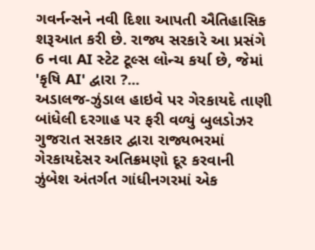ગવર્નન્સને નવી દિશા આપતી ઐતિહાસિક શરૂઆત કરી છે. રાજ્ય સરકારે આ પ્રસંગે 6 નવા AI સ્ટેટ ટૂલ્સ લોન્ચ કર્યા છે, જેમાં 'કૃષિ AI' દ્વારા ?...
અડાલજ-ઝુંડાલ હાઇવે પર ગેરકાયદે તાણી બાંધેલી દરગાહ પર ફરી વળ્યું બુલડોઝર
ગુજરાત સરકાર દ્વારા રાજ્યભરમાં ગેરકાયદેસર અતિક્રમણો દૂર કરવાની ઝુંબેશ અંતર્ગત ગાંધીનગરમાં એક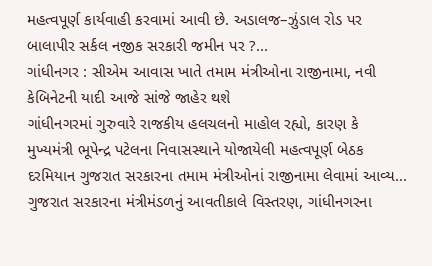મહત્વપૂર્ણ કાર્યવાહી કરવામાં આવી છે. અડાલજ–ઝુંડાલ રોડ પર બાલાપીર સર્કલ નજીક સરકારી જમીન પર ?...
ગાંધીનગર : સીએમ આવાસ ખાતે તમામ મંત્રીઓના રાજીનામા, નવી કેબિનેટની યાદી આજે સાંજે જાહેર થશે
ગાંધીનગરમાં ગુરુવારે રાજકીય હલચલનો માહોલ રહ્યો, કારણ કે મુખ્યમંત્રી ભૂપેન્દ્ર પટેલના નિવાસસ્થાને યોજાયેલી મહત્વપૂર્ણ બેઠક દરમિયાન ગુજરાત સરકારના તમામ મંત્રીઓનાં રાજીનામા લેવામાં આવ્ય...
ગુજરાત સરકારના મંત્રીમંડળનું આવતીકાલે વિસ્તરણ, ગાંધીનગરના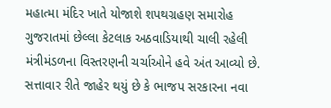મહાત્મા મંદિર ખાતે યોજાશે શપથગ્રહણ સમારોહ
ગુજરાતમાં છેલ્લા કેટલાક અઠવાડિયાથી ચાલી રહેલી મંત્રીમંડળના વિસ્તરણની ચર્ચાઓને હવે અંત આવ્યો છે. સત્તાવાર રીતે જાહેર થયું છે કે ભાજપ સરકારના નવા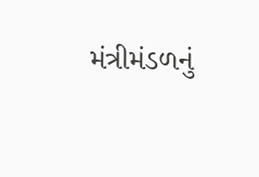મંત્રીમંડળનું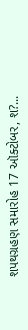શપથગ્રહણ સમારોહ 17 ઑક્ટોબર, શ?...